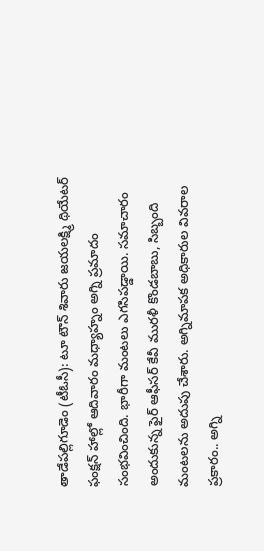తాడేపల్లిగూడెం (టీఓసీ): టూ టౌన్ శివారు జయలక్ష్మి థియేటర్ ఫంక్షన్ హాల్లో ఆదివారం మధ్యాహ్నం అగ్ని ప్రమాదం సంభవించింది. భారీగా మంటలు ఎగసిపడ్డాయి. సమాచారం అందుకున్న ఫైర్ ఆఫీసర్ కేవీ మురళీ కొండబాబు, సిబ్బంది మంటలను అదుపు చేశారు. అగ్నిమాపక అధికారుల వివరాల ప్రకారం.. అగ్ని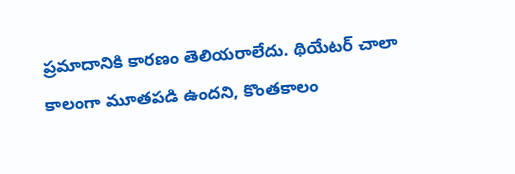ప్రమాదానికి కారణం తెలియరాలేదు. థియేటర్ చాలా కాలంగా మూతపడి ఉందని, కొంతకాలం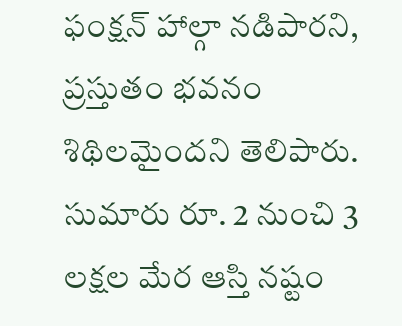ఫంక్షన్ హాల్గా నడిపారని, ప్రస్తుతం భవనం శిథిలమైందని తెలిపారు. సుమారు రూ. 2 నుంచి 3 లక్షల మేర ఆస్తి నష్టం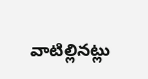వాటిల్లినట్లు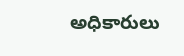అధికారులు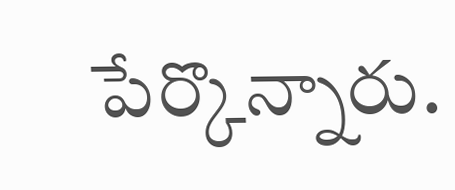పేర్కొన్నారు.